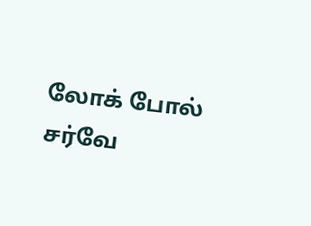லோக் போல் சர்வே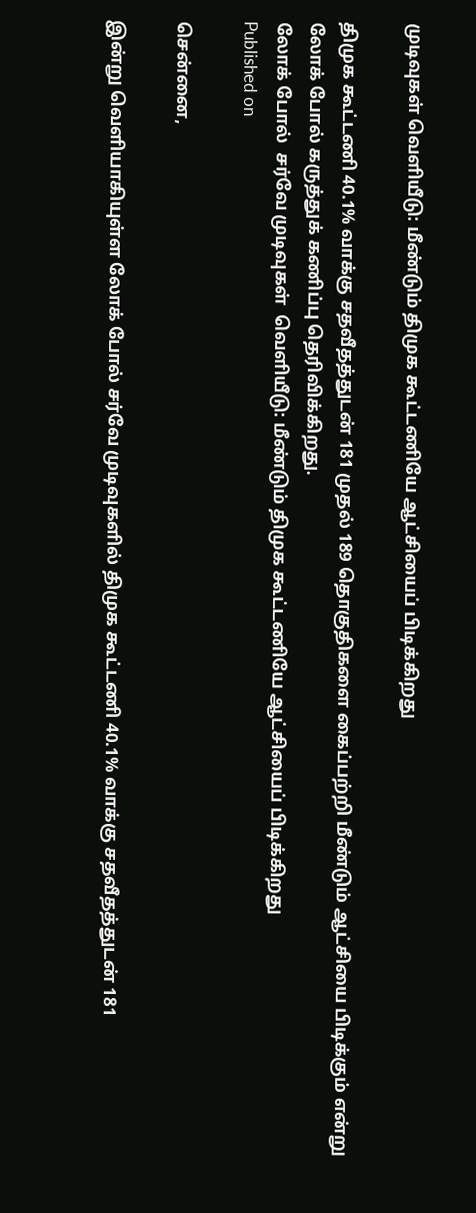முடிவுகள் வெளியீடு: மீண்டும் திமுக கூட்டணியே ஆட்சியைப் பிடிக்கிறது

திமுக கூட்டணி 40.1% வாக்கு சதவீதத்துடன் 181 முதல் 189 தொகுதிகளை கைப்பற்றி மீண்டும் ஆட்சியை பிடிக்கும் என்று லோக் போல் கருத்துக் கணிப்பு தெரிவிக்கிறது.
லோக் போல்  சர்வே முடிவுகள்  வெளியீடு: மீண்டும் திமுக கூட்டணியே ஆட்சியைப் பிடிக்கிறது
Published on

சென்னை,

இன்று வெளியாகியுள்ள லோக் போல் சர்வே முடிவுகளில் திமுக கூட்டணி 40.1% வாக்கு சதவீதத்துடன் 181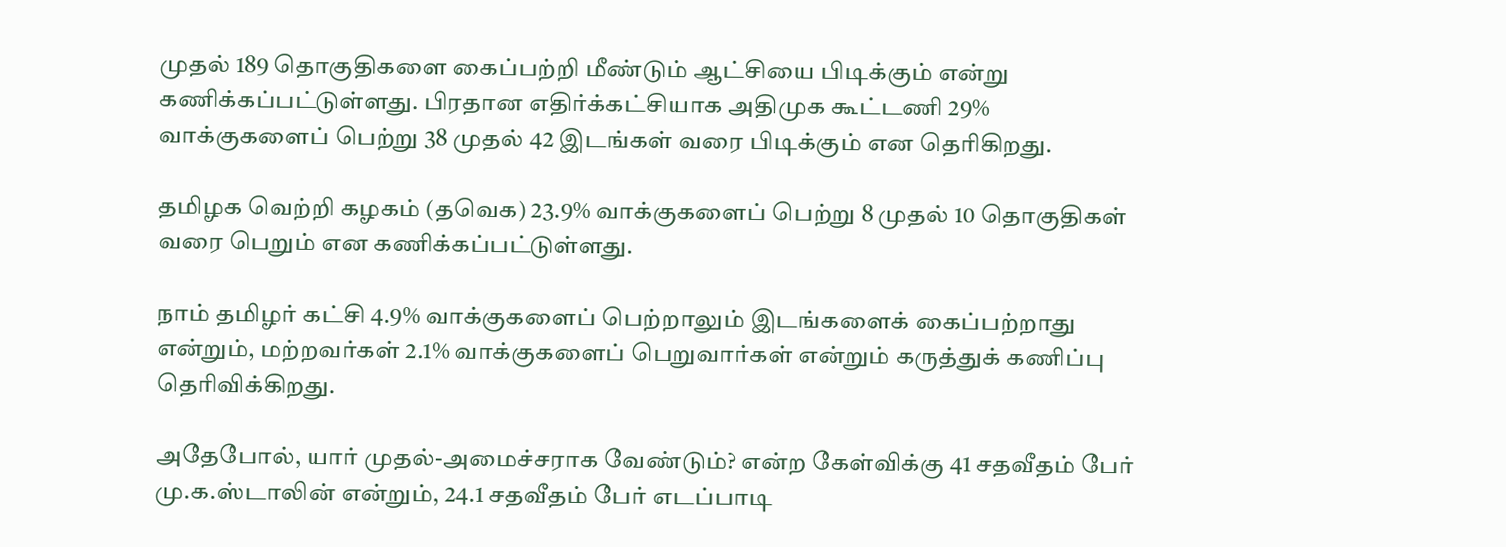முதல் 189 தொகுதிகளை கைப்பற்றி மீண்டும் ஆட்சியை பிடிக்கும் என்று கணிக்கப்பட்டுள்ளது. பிரதான எதிர்க்கட்சியாக அதிமுக கூட்டணி 29% வாக்குகளைப் பெற்று 38 முதல் 42 இடங்கள் வரை பிடிக்கும் என தெரிகிறது.

தமிழக வெற்றி கழகம் (தவெக) 23.9% வாக்குகளைப் பெற்று 8 முதல் 10 தொகுதிகள் வரை பெறும் என கணிக்கப்பட்டுள்ளது.

நாம் தமிழர் கட்சி 4.9% வாக்குகளைப் பெற்றாலும் இடங்களைக் கைப்பற்றாது என்றும், மற்றவர்கள் 2.1% வாக்குகளைப் பெறுவார்கள் என்றும் கருத்துக் கணிப்பு தெரிவிக்கிறது.

அதேபோல், யார் முதல்-அமைச்சராக வேண்டும்? என்ற கேள்விக்கு 41 சதவீதம் பேர் மு.க.ஸ்டாலின் என்றும், 24.1 சதவீதம் பேர் எடப்பாடி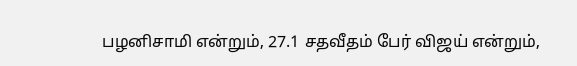பழனிசாமி என்றும், 27.1 சதவீதம் பேர் விஜய் என்றும்,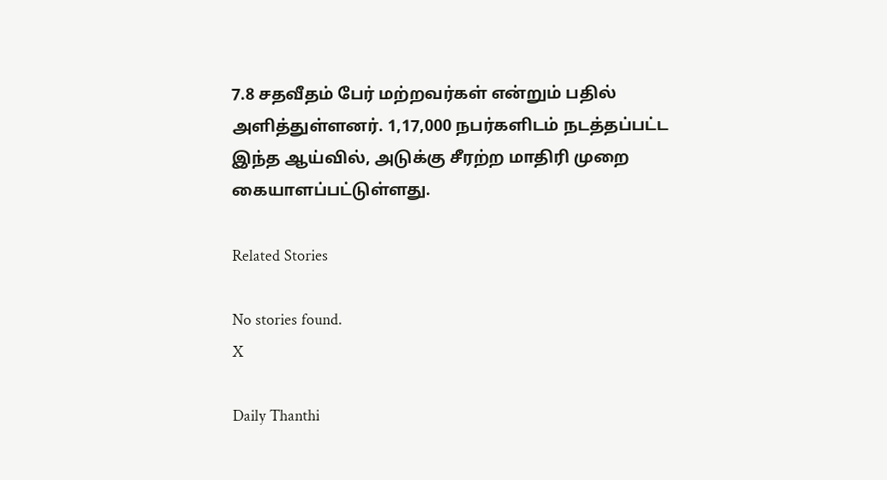7.8 சதவீதம் பேர் மற்றவர்கள் என்றும் பதில் அளித்துள்ளனர். 1,17,000 நபர்களிடம் நடத்தப்பட்ட இந்த ஆய்வில், அடுக்கு சீரற்ற மாதிரி முறை கையாளப்பட்டுள்ளது.

Related Stories

No stories found.
X

Daily Thanthi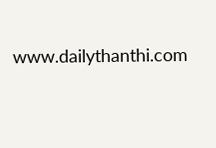www.dailythanthi.com